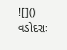![]()
વડોદરાઃ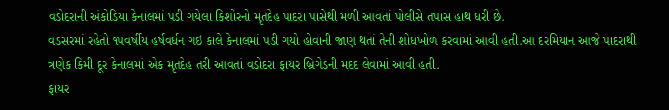વડોદરાની અંકોડિયા કેનાલમાં પડી ગયેલા કિશોરનો મૃતદેહ પાદરા પાસેથી મળી આવતાં પોલીસે તપાસ હાથ ધરી છે.
વડસરમાં રહેતો ૧૫વર્ષીય હર્ષવર્ધન ગઇ કાલે કેનાલમાં પડી ગયો હોવાની જાણ થતાં તેની શોધખોળ કરવામાં આવી હતી.આ દરમિયાન આજે પાદરાથી ત્રણેક કિમી દૂર કેનાલમાં એક મૃતદેહ તરી આવતાં વડોદરા ફાયર બ્રિગેડની મદદ લેવામાં આવી હતી.
ફાયર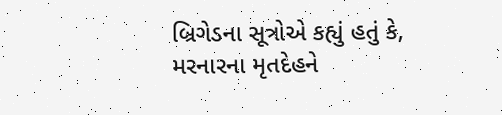બ્રિગેડના સૂત્રોએ કહ્યું હતું કે, મરનારના મૃતદેહને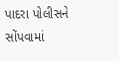પાદરા પોલીસને સોંપવામાં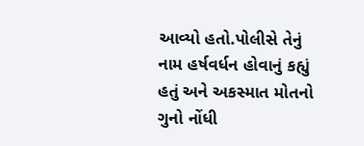આવ્યો હતો.પોલીસે તેનું નામ હર્ષવર્ધન હોવાનું કહ્યું હતું અને અકસ્માત મોતનો ગુનો નોંધી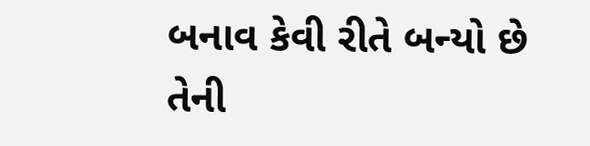બનાવ કેવી રીતે બન્યો છે તેની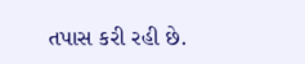તપાસ કરી રહી છે.